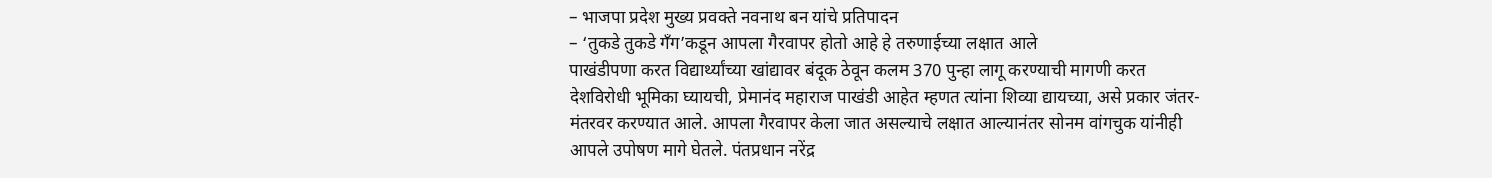– भाजपा प्रदेश मुख्य प्रवक्ते नवनाथ बन यांचे प्रतिपादन
– ‘तुकडे तुकडे गँग’कडून आपला गैरवापर होतो आहे हे तरुणाईच्या लक्षात आले
पाखंडीपणा करत विद्यार्थ्यांच्या खांद्यावर बंदूक ठेवून कलम 370 पुन्हा लागू करण्याची मागणी करत देशविरोधी भूमिका घ्यायची, प्रेमानंद महाराज पाखंडी आहेत म्हणत त्यांना शिव्या द्यायच्या, असे प्रकार जंतर-मंतरवर करण्यात आले. आपला गैरवापर केला जात असल्याचे लक्षात आल्यानंतर सोनम वांगचुक यांनीही आपले उपोषण मागे घेतले. पंतप्रधान नरेंद्र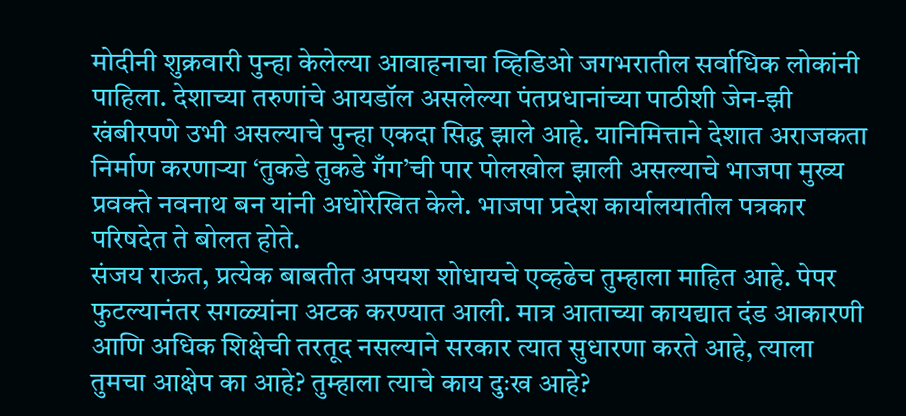मोदीनी शुक्रवारी पुन्हा केलेल्या आवाहनाचा व्हिडिओ जगभरातील सर्वाधिक लोकांनी पाहिला. देशाच्या तरुणांचे आयडॉल असलेल्या पंतप्रधानांच्या पाठीशी जेन-झी खंबीरपणे उभी असल्याचे पुन्हा एकदा सिद्ध झाले आहे. यानिमित्ताने देशात अराजकता निर्माण करणाऱ्या ‘तुकडे तुकडे गँग’ची पार पोलखोल झाली असल्याचे भाजपा मुख्य प्रवक्ते नवनाथ बन यांनी अधोरेखित केले. भाजपा प्रदेश कार्यालयातील पत्रकार परिषदेत ते बोलत होते.
संजय राऊत, प्रत्येक बाबतीत अपयश शोधायचे एव्हढेच तुम्हाला माहित आहे. पेपर फुटल्यानंतर सगळ्यांना अटक करण्यात आली. मात्र आताच्या कायद्यात दंड आकारणी आणि अधिक शिक्षेची तरतूद नसल्याने सरकार त्यात सुधारणा करते आहे, त्याला तुमचा आक्षेप का आहे? तुम्हाला त्याचे काय दुःख आहे?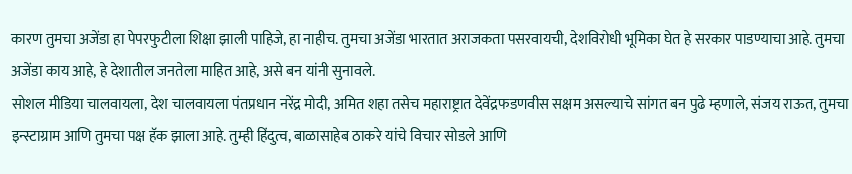कारण तुमचा अजेंडा हा पेपरफुटीला शिक्षा झाली पाहिजे, हा नाहीच. तुमचा अजेंडा भारतात अराजकता पसरवायची, देशविरोधी भूमिका घेत हे सरकार पाडण्याचा आहे. तुमचा अजेंडा काय आहे, हे देशातील जनतेला माहित आहे, असे बन यांनी सुनावले.
सोशल मीडिया चालवायला, देश चालवायला पंतप्रधान नरेंद्र मोदी, अमित शहा तसेच महाराष्ट्रात देवेंद्रफडणवीस सक्षम असल्याचे सांगत बन पुढे म्हणाले, संजय राऊत, तुमचा इन्स्टाग्राम आणि तुमचा पक्ष हॅक झाला आहे. तुम्ही हिंदुत्व, बाळासाहेब ठाकरे यांचे विचार सोडले आणि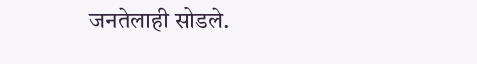जनतेलाही सोडले.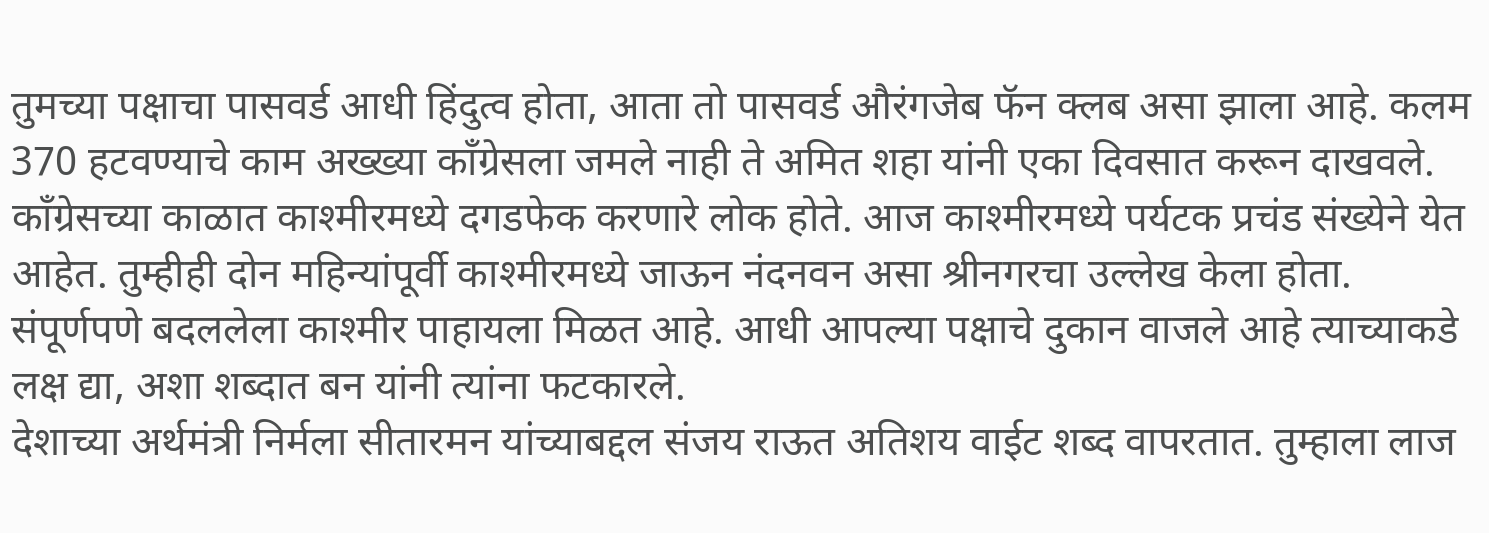तुमच्या पक्षाचा पासवर्ड आधी हिंदुत्व होता, आता तो पासवर्ड औरंगजेब फॅन क्लब असा झाला आहे. कलम 370 हटवण्याचे काम अख्ख्या काँग्रेसला जमले नाही ते अमित शहा यांनी एका दिवसात करून दाखवले. काँग्रेसच्या काळात काश्मीरमध्ये दगडफेक करणारे लोक होते. आज काश्मीरमध्ये पर्यटक प्रचंड संख्येने येत आहेत. तुम्हीही दोन महिन्यांपूर्वी काश्मीरमध्ये जाऊन नंदनवन असा श्रीनगरचा उल्लेख केला होता. संपूर्णपणे बदललेला काश्मीर पाहायला मिळत आहे. आधी आपल्या पक्षाचे दुकान वाजले आहे त्याच्याकडे लक्ष द्या, अशा शब्दात बन यांनी त्यांना फटकारले.
देशाच्या अर्थमंत्री निर्मला सीतारमन यांच्याबद्दल संजय राऊत अतिशय वाईट शब्द वापरतात. तुम्हाला लाज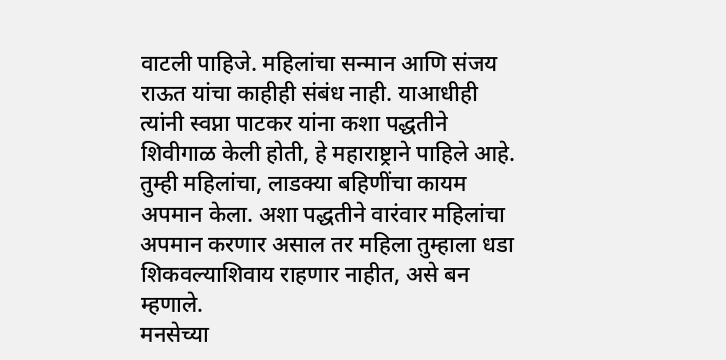वाटली पाहिजे. महिलांचा सन्मान आणि संजय राऊत यांचा काहीही संबंध नाही. याआधीही त्यांनी स्वप्ना पाटकर यांना कशा पद्धतीने शिवीगाळ केली होती, हे महाराष्ट्राने पाहिले आहे. तुम्ही महिलांचा, लाडक्या बहिणींचा कायम अपमान केला. अशा पद्धतीने वारंवार महिलांचा अपमान करणार असाल तर महिला तुम्हाला धडा शिकवल्याशिवाय राहणार नाहीत, असे बन म्हणाले.
मनसेच्या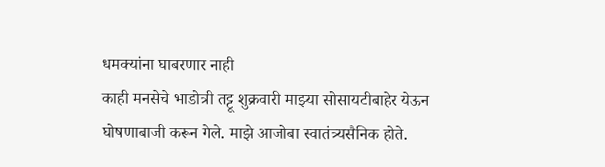धमक्यांना घाबरणार नाही
काही मनसेचे भाडोत्री तट्टू शुक्रवारी माझ्या सोसायटीबाहेर येऊन घोषणाबाजी करून गेले. माझे आजोबा स्वातंत्र्यसैनिक होते.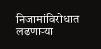निजामांविरोधात लढणाऱ्या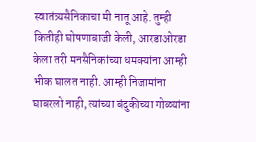स्वातंत्र्यसैनिकाचा मी नातू आहे. तुम्ही कितीही घोषणाबाजी केली, आरडाओरडा केला तरी मनसैनिकांच्या धमक्यांना आम्ही भीक घालत नाही. आम्ही निजामांना घाबरलो नाही, त्यांच्या बंदुकीच्या गोळ्यांना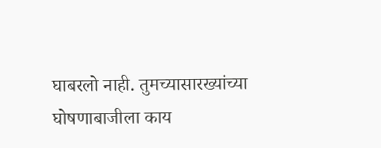घाबरलो नाही. तुमच्यासारख्यांच्या घोषणाबाजीला काय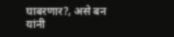घाबरणार?, असे बन यांनी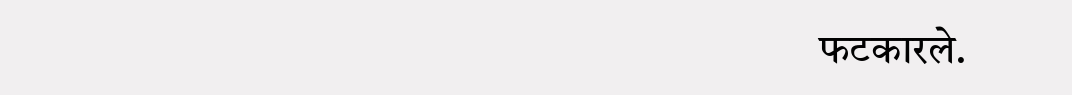फटकारले.